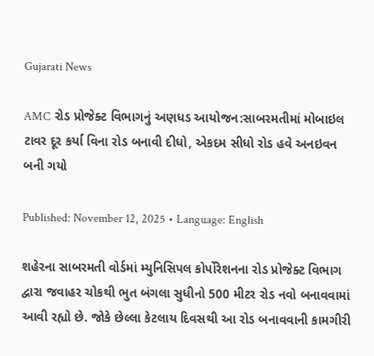Gujarati News

AMC રોડ પ્રોજેક્ટ વિભાગનું અણધડ આયોજન:સાબરમતીમાં મોબાઇલ ટાવર દૂર કર્યા વિના રોડ બનાવી દીધો, એકદમ સીધો રોડ હવે અનઇવન બની ગયો

Published: November 12, 2025 • Language: English

શહેરના સાબરમતી વોર્ડમાં મ્યુનિસિપલ કોર્પોરેશનના રોડ પ્રોજેક્ટ વિભાગ દ્વારા જવાહર ચોકથી ભુત બંગલા સુધીનો 500 મીટર રોડ નવો બનાવવામાં આવી રહ્યો છે. જોકે છેલ્લા કેટલાય દિવસથી આ રોડ બનાવવાની કામગીરી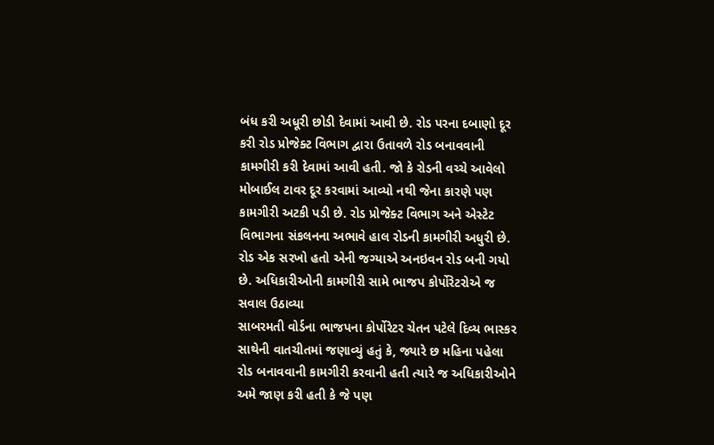બંધ કરી અધૂરી છોડી દેવામાં આવી છે. રોડ પરના દબાણો દૂર કરી રોડ પ્રોજેક્ટ વિભાગ દ્વારા ઉતાવળે રોડ બનાવવાની કામગીરી કરી દેવામાં આવી હતી. જો કે રોડની વચ્ચે આવેલો મોબાઈલ ટાવર દૂર કરવામાં આવ્યો નથી જેના કારણે પણ કામગીરી અટકી પડી છે. રોડ પ્રોજેક્ટ વિભાગ અને એસ્ટેટ વિભાગના સંકલનના અભાવે હાલ રોડની કામગીરી અધુરી છે. રોડ એક સરખો હતો એની જગ્યાએ અનઇવન રોડ બની ગયો છે. અધિકારીઓની કામગીરી સામે ભાજપ કોર્પોરેટરોએ જ સવાલ ઉઠાવ્યા
સાબરમતી વોર્ડના ભાજપના કોર્પોરેટર ચેતન પટેલે દિવ્ય ભાસ્કર સાથેની વાતચીતમાં જણાવ્યું હતું કે, જ્યારે છ મહિના પહેલા રોડ બનાવવાની કામગીરી કરવાની હતી ત્યારે જ અધિકારીઓને અમે જાણ કરી હતી કે જે પણ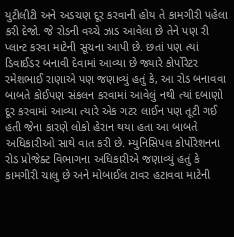યુટીલીટી અને અડચણ દૂર કરવાની હોય તે કામગીરી પહેલા કરી દેજો. જે રોડની વચ્ચે ઝાડ આવેલા છે તેને પણ રી પ્લાન્ટ કરવા માટેની સૂચના આપી છે. છતાં પણ ત્યાં ડિવાઈડર બનાવી દેવામાં આવ્યા છે જ્યારે કોર્પોરેટર રમેશભાઈ રાણાએ પણ જણાવ્યું હતું કે, આ રોડ બનાવવા બાબતે કોઈપણ સંકલન કરવામાં આવેલું નથી ત્યાં દબાણો દૂર કરવામાં આવ્યા ત્યારે એક ગટર લાઈન પણ તૂટી ગઈ હતી જેના કારણે લોકો હેરાન થયા હતા આ બાબતે અધિકારીઓ સાથે વાત કરી છે. મ્યુનિસિપલ કોર્પોરેશનના રોડ પ્રોજેક્ટ વિભાગના અધિકારીએ જણાવ્યું હતું કે કામગીરી ચાલુ છે અને મોબાઈલ ટાવર હટાવવા માટેની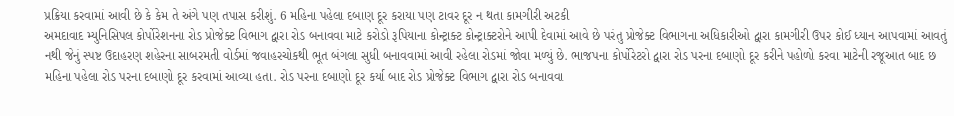પ્રક્રિયા કરવામાં આવી છે કે કેમ તે અંગે પણ તપાસ કરીશું. 6 મહિના પહેલા દબાણ દૂર કરાયા પણ ટાવર દૂર ન થતા કામગીરી અટકી
અમદાવાદ મ્યુનિસિપલ કોર્પોરેશનના રોડ પ્રોજેક્ટ વિભાગ દ્વારા રોડ બનાવવા માટે કરોડો રૂપિયાના કોન્ટ્રાક્ટ કોન્ટ્રાક્ટરોને આપી દેવામાં આવે છે પરંતુ પ્રોજેક્ટ વિભાગના અધિકારીઓ દ્વારા કામગીરી ઉપર કોઈ ધ્યાન આપવામાં આવતું નથી જેનું સ્પષ્ટ ઉદાહરણ શહેરના સાબરમતી વોર્ડમાં જવાહરચોકથી ભૂત બંગલા સુધી બનાવવામાં આવી રહેલા રોડમાં જોવા મળ્યું છે. ભાજપના કોર્પોરેટરો દ્વારા રોડ પરના દબાણો દૂર કરીને પહોળો કરવા માટેની રજૂઆત બાદ છ મહિના પહેલા રોડ પરના દબાણો દૂર કરવામાં આવ્યા હતા. રોડ પરના દબાણો દૂર કર્યા બાદ રોડ પ્રોજેક્ટ વિભાગ દ્વારા રોડ બનાવવા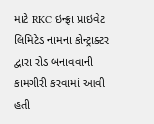માટે RKC ઇન્ફ્રા પ્રાઇવેટ લિમિટેડ નામના કોન્ટ્રાક્ટર દ્વારા રોડ બનાવવાની કામગીરી કરવામાં આવી હતી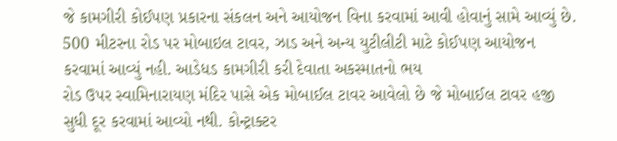જે કામગીરી કોઈપણ પ્રકારના સંકલન અને આયોજન વિના કરવામાં આવી હોવાનું સામે આવ્યું છે. 500 મીટરના રોડ પર મોબાઇલ ટાવર, ઝાડ અને અન્ય યુટીલીટી માટે કોઈપણ આયોજન કરવામાં આવ્યું નહી. આડેધડ કામગીરી કરી દેવાતા અકસ્માતનો ભય
રોડ ઉપર સ્વામિનારાયણ મંદિર પાસે એક મોબાઈલ ટાવર આવેલો છે જે મોબાઈલ ટાવર હજી સુધી દૂર કરવામાં આવ્યો નથી. કોન્ટ્રાક્ટર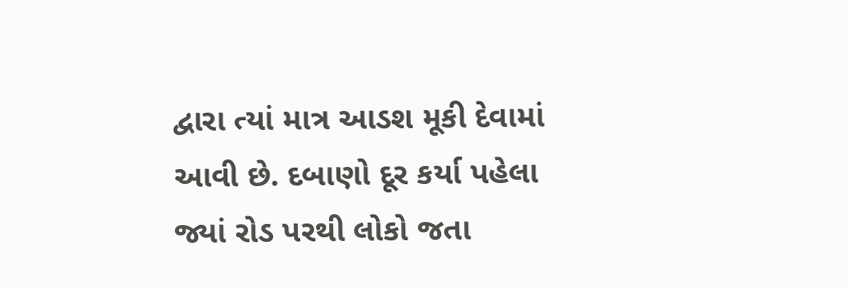દ્વારા ત્યાં માત્ર આડશ મૂકી દેવામાં આવી છે. દબાણો દૂર કર્યા પહેલા જ્યાં રોડ પરથી લોકો જતા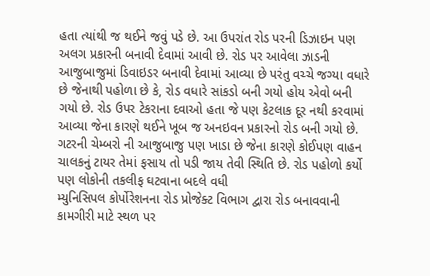હતા ત્યાંથી જ થઈને જવું પડે છે. આ ઉપરાંત રોડ પરની ડિઝાઇન પણ અલગ પ્રકારની બનાવી દેવામાં આવી છે. રોડ પર આવેલા ઝાડની આજુબાજુમાં ડિવાઇડર બનાવી દેવામાં આવ્યા છે પરંતુ વચ્ચે જગ્યા વધારે છે જેનાથી પહોળા છે કે, રોડ વધારે સાંકડો બની ગયો હોય એવો બની ગયો છે. રોડ ઉપર ટેકરાના દવાઓ હતા જે પણ કેટલાક દૂર નથી કરવામાં આવ્યા જેના કારણે થઈને ખૂબ જ અનઇવન પ્રકારનો રોડ બની ગયો છે. ગટરની ચેમ્બરો ની આજુબાજુ પણ ખાડા છે જેના કારણે કોઈપણ વાહન ચાલકનું ટાયર તેમાં ફસાય તો પડી જાય તેવી સ્થિતિ છે. રોડ પહોળો કર્યો પણ લોકોની તકલીફ ઘટવાના બદલે વધી
મ્યુનિસિપલ કોર્પોરેશનના રોડ પ્રોજેક્ટ વિભાગ દ્વારા રોડ બનાવવાની કામગીરી માટે સ્થળ પર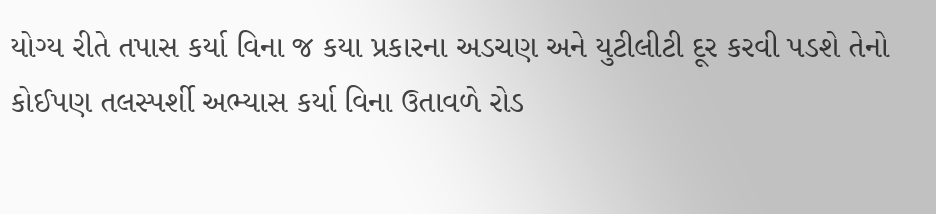યોગ્ય રીતે તપાસ કર્યા વિના જ કયા પ્રકારના અડચણ અને યુટીલીટી દૂર કરવી પડશે તેનો કોઈપણ તલસ્પર્શી અભ્યાસ કર્યા વિના ઉતાવળે રોડ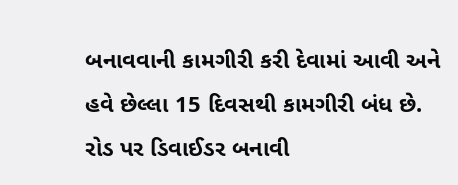બનાવવાની કામગીરી કરી દેવામાં આવી અને હવે છેલ્લા 15 દિવસથી કામગીરી બંધ છે. રોડ પર ડિવાઈડર બનાવી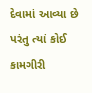દેવામાં આવ્યા છે પરંતુ ત્યાં કોઈ કામગીરી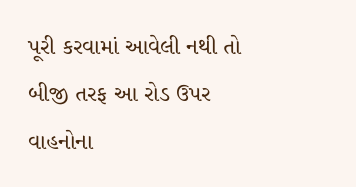પૂરી કરવામાં આવેલી નથી તો બીજી તરફ આ રોડ ઉપર વાહનોના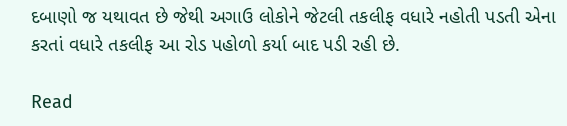દબાણો જ યથાવત છે જેથી અગાઉ લોકોને જેટલી તકલીફ વધારે નહોતી પડતી એના કરતાં વધારે તકલીફ આ રોડ પહોળો કર્યા બાદ પડી રહી છે.

Read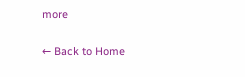more

← Back to Home